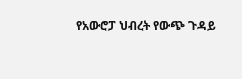የአውሮፓ ህብረት የውጭ ጉዳይ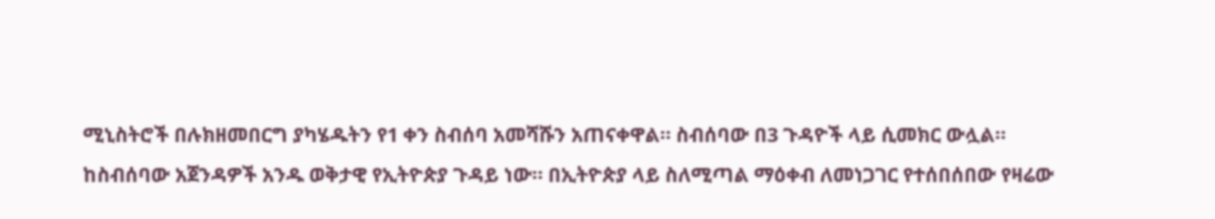ሚኒስትሮች በሉክዘመበርግ ያካሄዱትን የ1 ቀን ስብሰባ አመሻሹን አጠናቀዋል። ስብሰባው በ3 ጉዳዮች ላይ ሲመክር ውሏል።
ከስብሰባው አጀንዳዎች አንዱ ወቅታዊ የኢትዮጵያ ጉዳይ ነው። በኢትዮጵያ ላይ ስለሚጣል ማዕቀብ ለመነጋገር የተሰበሰበው የዛሬው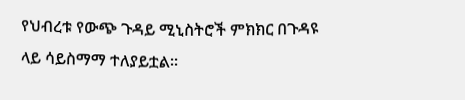የህብረቱ የውጭ ጉዳይ ሚኒስትሮች ምክክር በጉዳዩ ላይ ሳይስማማ ተለያይቷል።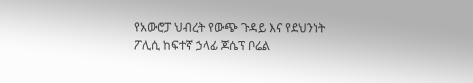የአውሮፓ ህብረት የውጭ ጉዳይ እና የደህንነት ፖሊሲ ከፍተኛ ኃላፊ ጆሴፕ ቦሬል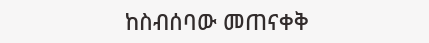ከስብሰባው መጠናቀቅ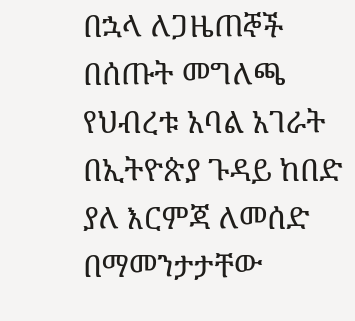በኋላ ለጋዜጠኞች በሰጡት መግለጫ የህብረቱ አባል አገራት በኢትዮጵያ ጉዳይ ከበድ ያለ እርምጃ ለመሰድ በማመንታታቸው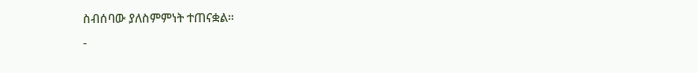ስብሰባው ያለስምምነት ተጠናቋል።
-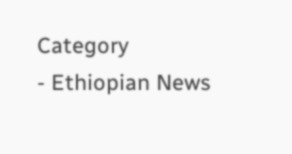Category
- Ethiopian News